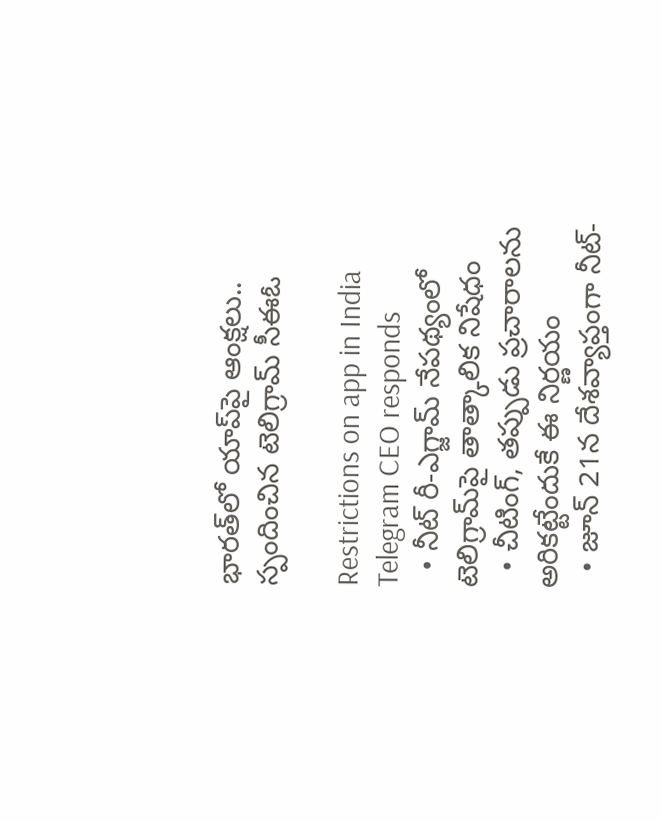భారత్‌లో యాప్‌పై ఆంక్షలు.. స్పందించిన టెలిగ్రామ్ సీఈఓ

Restrictions on app in India Telegram CEO responds
  • నీట్ రీ-ఎగ్జామ్ నేపథ్యంలో టెలిగ్రామ్‌పై తాత్కాలిక నిషేధం
  • చీటింగ్, తప్పుడు ప్రచారాలను అరికట్టేందుకే ఈ నిర్ణయం
  • జూన్ 21న దేశవ్యాప్తంగా నీట్-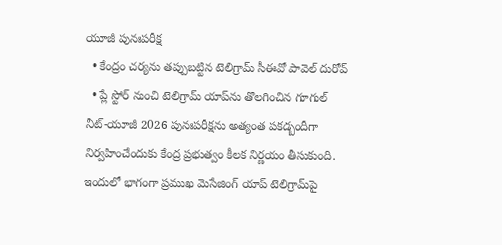యూజీ పునఃపరీక్ష
  • కేంద్రం చర్యను తప్పుబట్టిన టెలిగ్రామ్ సీఈవో పావెల్ దురోవ్
  • ప్లే స్టోర్ నుంచి టెలిగ్రామ్ యాప్‌ను తొలగించిన గూగుల్
నీట్-యూజీ 2026 పునఃపరీక్షను అత్యంత పకడ్బందీగా నిర్వహించేందుకు కేంద్ర ప్రభుత్వం కీలక నిర్ణయం తీసుకుంది. ఇందులో భాగంగా ప్రముఖ మెసేజింగ్ యాప్ టెలిగ్రామ్‌పై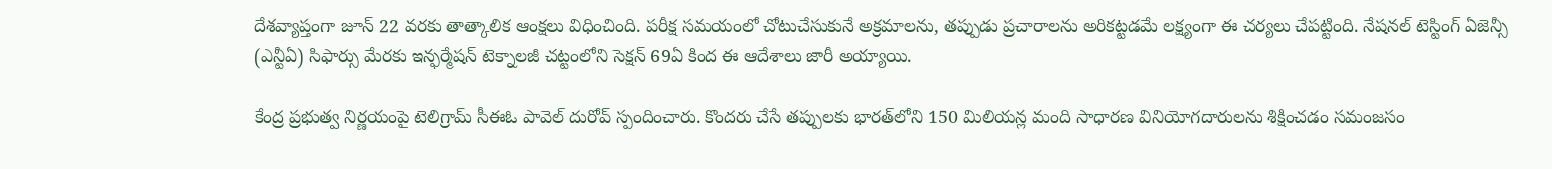దేశవ్యాప్తంగా జూన్ 22 వరకు తాత్కాలిక ఆంక్షలు విధించింది. పరీక్ష సమయంలో చోటుచేసుకునే అక్రమాలను, తప్పుడు ప్రచారాలను అరికట్టడమే లక్ష్యంగా ఈ చర్యలు చేపట్టింది. నేషనల్ టెస్టింగ్ ఏజెన్సీ (ఎన్టీఏ) సిఫార్సు మేరకు ఇన్ఫర్మేషన్ టెక్నాలజీ చట్టంలోని సెక్షన్ 69ఏ కింద ఈ ఆదేశాలు జారీ అయ్యాయి.

కేంద్ర ప్రభుత్వ నిర్ణయంపై టెలిగ్రామ్ సీఈఓ పావెల్ దురోవ్ స్పందించారు. కొందరు చేసే తప్పులకు భారత్‌లోని 150 మిలియన్ల మంది సాధారణ వినియోగదారులను శిక్షించడం సమంజసం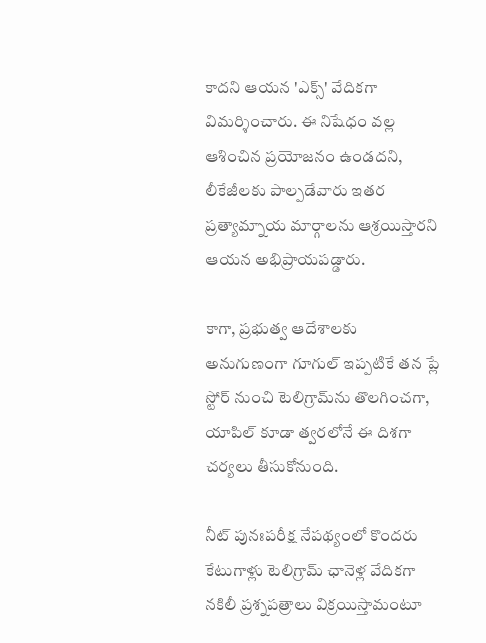కాదని ఆయన 'ఎక్స్' వేదికగా విమర్శించారు. ఈ నిషేధం వల్ల ఆశించిన ప్రయోజనం ఉండదని, లీకేజీలకు పాల్పడేవారు ఇతర ప్రత్యామ్నాయ మార్గాలను ఆశ్రయిస్తారని ఆయన అభిప్రాయపడ్డారు.

కాగా, ప్రభుత్వ ఆదేశాలకు అనుగుణంగా గూగుల్ ఇప్పటికే తన ప్లే స్టోర్ నుంచి టెలిగ్రామ్‌ను తొలగించగా, యాపిల్ కూడా త్వరలోనే ఈ దిశగా చర్యలు తీసుకోనుంది.

నీట్ పునఃపరీక్ష నేపథ్యంలో కొందరు కేటుగాళ్లు టెలిగ్రామ్ ఛానెళ్ల వేదికగా నకిలీ ప్రశ్నపత్రాలు విక్రయిస్తామంటూ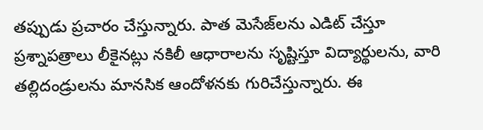తప్పుడు ప్రచారం చేస్తున్నారు. పాత మెసేజ్‌లను ఎడిట్ చేస్తూ ప్రశ్నాపత్రాలు లీకైనట్లు నకిలీ ఆధారాలను సృష్టిస్తూ విద్యార్థులను, వారి తల్లిదండ్రులను మానసిక ఆందోళనకు గురిచేస్తున్నారు. ఈ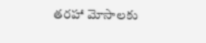తరహా మోసాలకు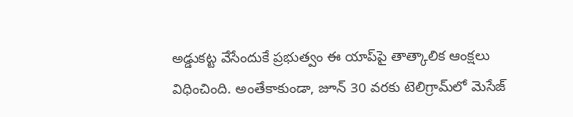అడ్డుకట్ట వేసేందుకే ప్రభుత్వం ఈ యాప్‌పై తాత్కాలిక ఆంక్షలు విధించింది. అంతేకాకుండా, జూన్ 30 వరకు టెలిగ్రామ్‌లో మెసేజ్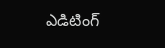ఎడిటింగ్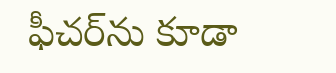ఫీచర్‌ను కూడా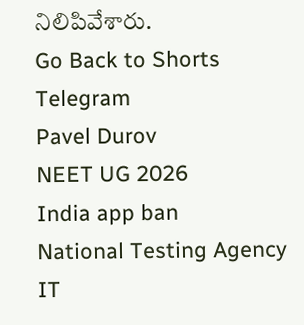నిలిపివేశారు.
Go Back to Shorts
Telegram
Pavel Durov
NEET UG 2026
India app ban
National Testing Agency
IT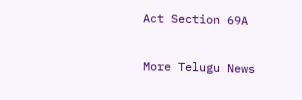Act Section 69A

More Telugu News